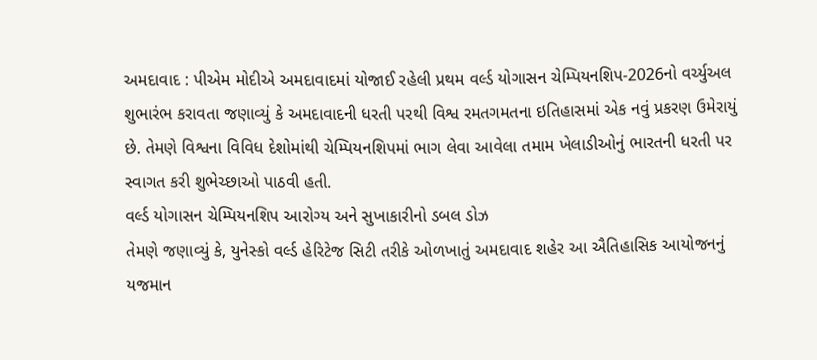અમદાવાદ : પીએમ મોદીએ અમદાવાદમાં યોજાઈ રહેલી પ્રથમ વર્લ્ડ યોગાસન ચેમ્પિયનશિપ-2026નો વર્ચ્યુઅલ શુભારંભ કરાવતા જણાવ્યું કે અમદાવાદની ધરતી પરથી વિશ્વ રમતગમતના ઇતિહાસમાં એક નવું પ્રકરણ ઉમેરાયું છે. તેમણે વિશ્વના વિવિધ દેશોમાંથી ચેમ્પિયનશિપમાં ભાગ લેવા આવેલા તમામ ખેલાડીઓનું ભારતની ધરતી પર સ્વાગત કરી શુભેચ્છાઓ પાઠવી હતી.
વર્લ્ડ યોગાસન ચેમ્પિયનશિપ આરોગ્ય અને સુખાકારીનો ડબલ ડોઝ
તેમણે જણાવ્યું કે, યુનેસ્કો વર્લ્ડ હેરિટેજ સિટી તરીકે ઓળખાતું અમદાવાદ શહેર આ ઐતિહાસિક આયોજનનું યજમાન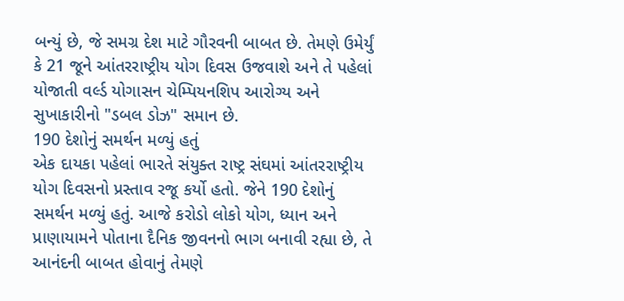બન્યું છે, જે સમગ્ર દેશ માટે ગૌરવની બાબત છે. તેમણે ઉમેર્યું કે 21 જૂને આંતરરાષ્ટ્રીય યોગ દિવસ ઉજવાશે અને તે પહેલાં યોજાતી વર્લ્ડ યોગાસન ચેમ્પિયનશિપ આરોગ્ય અને સુખાકારીનો "ડબલ ડોઝ" સમાન છે.
190 દેશોનું સમર્થન મળ્યું હતું
એક દાયકા પહેલાં ભારતે સંયુક્ત રાષ્ટ્ર સંઘમાં આંતરરાષ્ટ્રીય યોગ દિવસનો પ્રસ્તાવ રજૂ કર્યો હતો. જેને 190 દેશોનું સમર્થન મળ્યું હતું. આજે કરોડો લોકો યોગ, ધ્યાન અને પ્રાણાયામને પોતાના દૈનિક જીવનનો ભાગ બનાવી રહ્યા છે, તે આનંદની બાબત હોવાનું તેમણે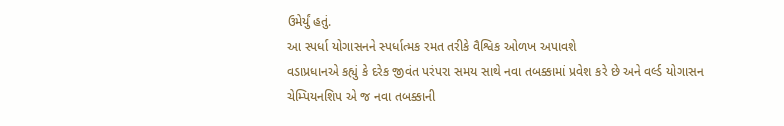ઉમેર્યું હતું.
આ સ્પર્ધા યોગાસનને સ્પર્ધાત્મક રમત તરીકે વૈશ્વિક ઓળખ અપાવશે
વડાપ્રધાનએ કહ્યું કે દરેક જીવંત પરંપરા સમય સાથે નવા તબક્કામાં પ્રવેશ કરે છે અને વર્લ્ડ યોગાસન ચેમ્પિયનશિપ એ જ નવા તબક્કાની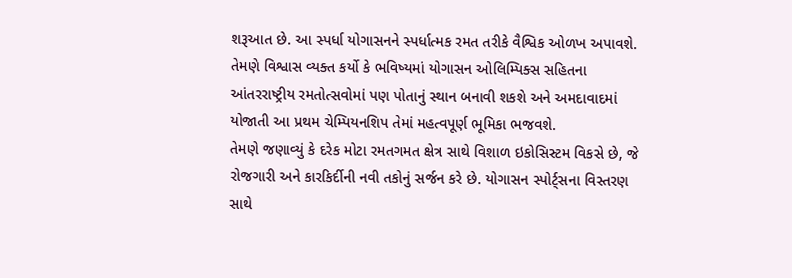શરૂઆત છે. આ સ્પર્ધા યોગાસનને સ્પર્ધાત્મક રમત તરીકે વૈશ્વિક ઓળખ અપાવશે. તેમણે વિશ્વાસ વ્યક્ત કર્યો કે ભવિષ્યમાં યોગાસન ઓલિમ્પિક્સ સહિતના આંતરરાષ્ટ્રીય રમતોત્સવોમાં પણ પોતાનું સ્થાન બનાવી શકશે અને અમદાવાદમાં યોજાતી આ પ્રથમ ચેમ્પિયનશિપ તેમાં મહત્વપૂર્ણ ભૂમિકા ભજવશે.
તેમણે જણાવ્યું કે દરેક મોટા રમતગમત ક્ષેત્ર સાથે વિશાળ ઇકોસિસ્ટમ વિકસે છે, જે રોજગારી અને કારકિર્દીની નવી તકોનું સર્જન કરે છે. યોગાસન સ્પોર્ટ્સના વિસ્તરણ સાથે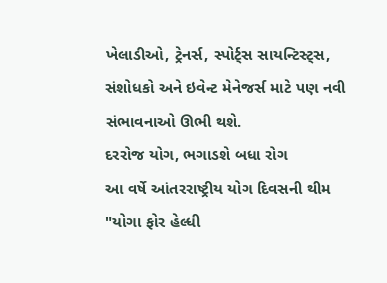ખેલાડીઓ, ટ્રેનર્સ, સ્પોર્ટ્સ સાયન્ટિસ્ટ્સ, સંશોધકો અને ઇવેન્ટ મેનેજર્સ માટે પણ નવી સંભાવનાઓ ઊભી થશે.
દરરોજ યોગ, ભગાડશે બધા રોગ
આ વર્ષે આંતરરાષ્ટ્રીય યોગ દિવસની થીમ "યોગા ફોર હેલ્ધી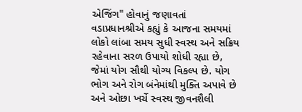એજિંગ" હોવાનું જણાવતાં વડાપ્રધાનશ્રીએ કહ્યું કે આજના સમયમાં લોકો લાંબા સમય સુધી સ્વસ્થ અને સક્રિય રહેવાના સરળ ઉપાયો શોધી રહ્યા છે, જેમાં યોગ સૌથી યોગ્ય વિકલ્પ છે. યોગ ભોગ અને રોગ બંનેમાંથી મુક્તિ અપાવે છે અને ઓછા ખર્ચે સ્વસ્થ જીવનશૈલી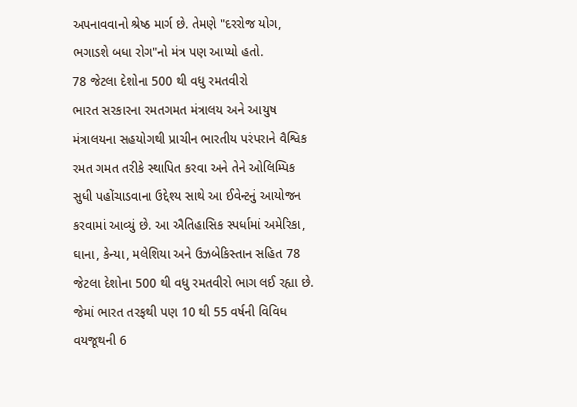અપનાવવાનો શ્રેષ્ઠ માર્ગ છે. તેમણે "દરરોજ યોગ, ભગાડશે બધા રોગ"નો મંત્ર પણ આપ્યો હતો.
78 જેટલા દેશોના 500 થી વધુ રમતવીરો
ભારત સરકારના રમતગમત મંત્રાલય અને આયુષ મંત્રાલયના સહયોગથી પ્રાચીન ભારતીય પરંપરાને વૈશ્વિક રમત ગમત તરીકે સ્થાપિત કરવા અને તેને ઓલિમ્પિક સુધી પહોંચાડવાના ઉદ્દેશ્ય સાથે આ ઈવેન્ટનું આયોજન કરવામાં આવ્યું છે. આ ઐતિહાસિક સ્પર્ધામાં અમેરિકા, ઘાના, કેન્યા, મલેશિયા અને ઉઝબેકિસ્તાન સહિત 78 જેટલા દેશોના 500 થી વધુ રમતવીરો ભાગ લઈ રહ્યા છે. જેમાં ભારત તરફથી પણ 10 થી 55 વર્ષની વિવિધ વયજૂથની 6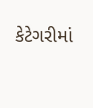કેટેગરીમાં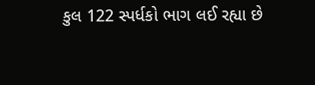કુલ 122 સ્પર્ધકો ભાગ લઈ રહ્યા છે